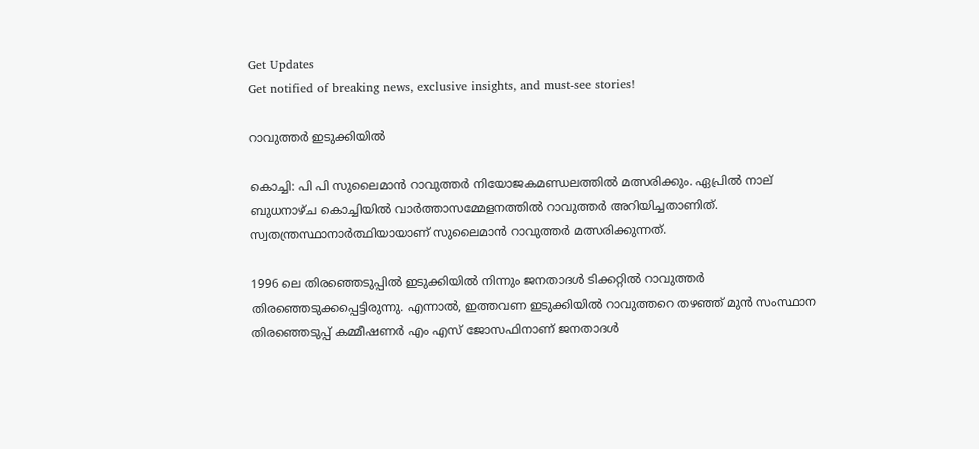Get Updates
Get notified of breaking news, exclusive insights, and must-see stories!

റാവുത്തര്‍ ഇടുക്കിയില്‍

കൊച്ചി: പി പി സുലൈമാന്‍ റാവുത്തര്‍ നിയോജകമണ്ഡലത്തില്‍ മത്സരിക്കും. ഏപ്രില്‍ നാല് ബുധനാഴ്ച കൊച്ചിയില്‍ വാര്‍ത്താസമ്മേളനത്തില്‍ റാവുത്തര്‍ അറിയിച്ചതാണിത്. സ്വതന്ത്രസ്ഥാനാര്‍ത്ഥിയായാണ് സുലൈമാന്‍ റാവുത്തര്‍ മത്സരിക്കുന്നത്.

1996 ലെ തിരഞ്ഞെടുപ്പില്‍ ഇടുക്കിയില്‍ നിന്നും ജനതാദള്‍ ടിക്കറ്റില്‍ റാവുത്തര്‍ തിരഞ്ഞെടുക്കപ്പെട്ടിരുന്നു. എന്നാല്‍, ഇത്തവണ ഇടുക്കിയില്‍ റാവുത്തറെ തഴഞ്ഞ് മുന്‍ സംസ്ഥാന തിരഞ്ഞെടുപ്പ് കമ്മീഷണര്‍ എം എസ് ജോസഫിനാണ് ജനതാദള്‍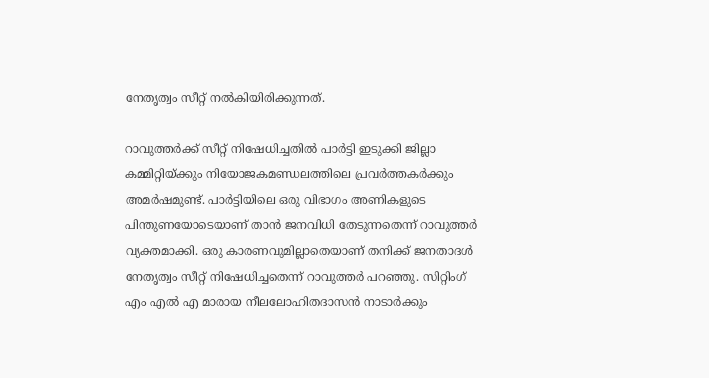നേതൃത്വം സീറ്റ് നല്‍കിയിരിക്കുന്നത്.

റാവുത്തര്‍ക്ക് സീറ്റ് നിഷേധിച്ചതില്‍ പാര്‍ട്ടി ഇടുക്കി ജില്ലാ കമ്മിറ്റിയ്ക്കും നിയോജകമണ്ഡലത്തിലെ പ്രവര്‍ത്തകര്‍ക്കും അമര്‍ഷമുണ്ട്. പാര്‍ട്ടിയിലെ ഒരു വിഭാഗം അണികളുടെ പിന്തുണയോടെയാണ് താന്‍ ജനവിധി തേടുന്നതെന്ന് റാവുത്തര്‍ വ്യക്തമാക്കി. ഒരു കാരണവുമില്ലാതെയാണ് തനിക്ക് ജനതാദള്‍ നേതൃത്വം സീറ്റ് നിഷേധിച്ചതെന്ന് റാവുത്തര്‍ പറഞ്ഞു. സിറ്റിംഗ് എം എല്‍ എ മാരായ നീലലോഹിതദാസന്‍ നാടാര്‍ക്കും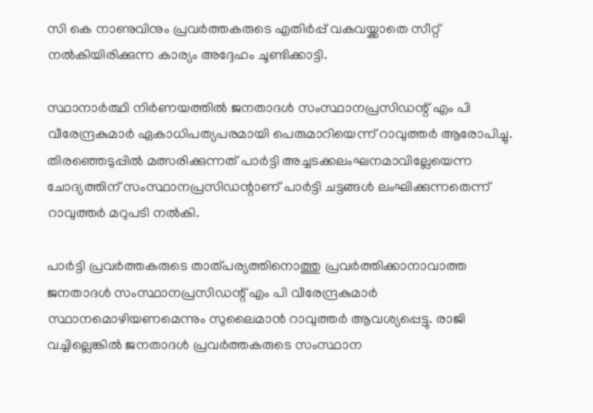സി കെ നാണുവിനും പ്രവര്‍ത്തകരുടെ എതിര്‍പ്പ് വകവയ്ക്കാതെ സീറ്റ് നല്‍കിയിരിക്കുന്ന കാര്യം അദ്ദേഹം ചൂണ്ടിക്കാട്ടി.

സ്ഥാനാര്‍ത്ഥി നിര്‍ണയത്തില്‍ ജനതാദള്‍ സംസ്ഥാനപ്രസിഡന്റ് എം പി വീരേന്ദ്രകുമാര്‍ ഏകാധിപത്യപരമായി പെരുമാറിയെന്ന് റാവുത്തര്‍ ആരോപിച്ചു. തിരഞ്ഞെടുപ്പില്‍ മത്സരിക്കുന്നത് പാര്‍ട്ടി അച്ചടക്കലംഘനമാവില്ലേയെന്ന ചോദ്യത്തിന് സംസ്ഥാനപ്രസിഡന്റാണ് പാര്‍ട്ടി ചട്ടങ്ങള്‍ ലംഘിക്കുന്നതെന്ന് റാവുത്തര്‍ മറുപടി നല്‍കി.

പാര്‍ട്ടി പ്രവര്‍ത്തകരുടെ താത്പര്യത്തിനൊത്തു പ്രവര്‍ത്തിക്കാനാവാത്ത ജനതാദള്‍ സംസ്ഥാനപ്രസിഡന്റ് എം പി വീരേന്ദ്രകുമാര്‍ സ്ഥാനമൊഴിയണമെന്നും സുലൈമാന്‍ റാവുത്തര്‍ ആവശ്യപ്പെട്ടു. രാജി വച്ചില്ലെങ്കില്‍ ജനതാദള്‍ പ്രവര്‍ത്തകരുടെ സംസ്ഥാന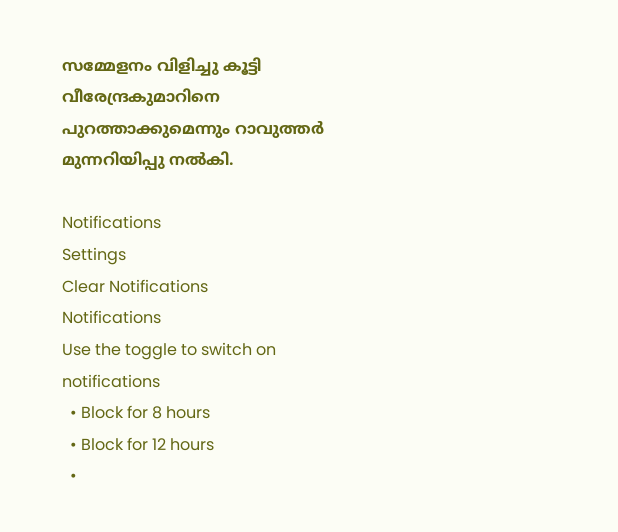സമ്മേളനം വിളിച്ചു കൂട്ടി വീരേന്ദ്രകുമാറിനെ പുറത്താക്കുമെന്നും റാവുത്തര്‍ മുന്നറിയിപ്പു നല്‍കി.

Notifications
Settings
Clear Notifications
Notifications
Use the toggle to switch on notifications
  • Block for 8 hours
  • Block for 12 hours
  •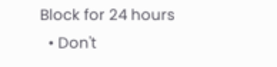Block for 24 hours
  • Don't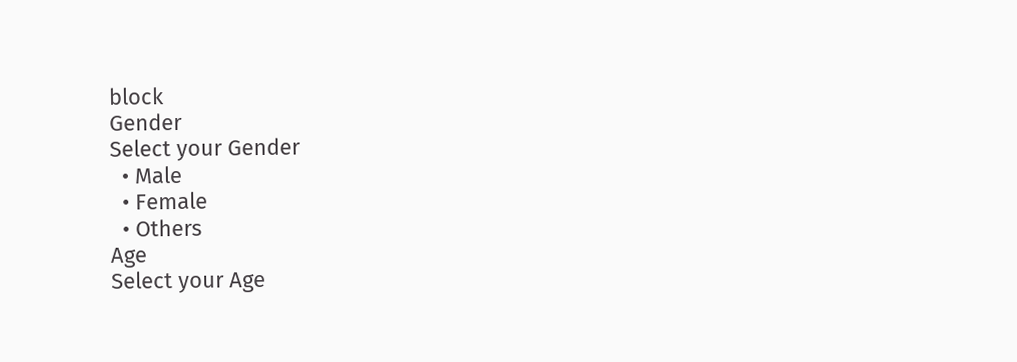block
Gender
Select your Gender
  • Male
  • Female
  • Others
Age
Select your Age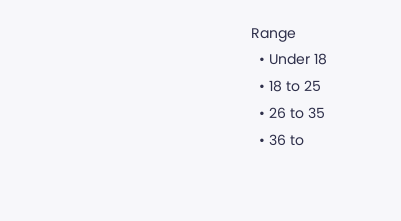Range
  • Under 18
  • 18 to 25
  • 26 to 35
  • 36 to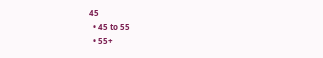45
  • 45 to 55
  • 55+